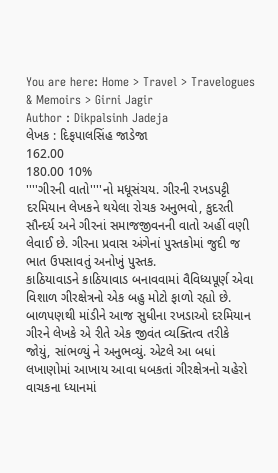You are here: Home > Travel > Travelogues & Memoirs > Girni Jagir
Author : Dikpalsinh Jadeja
લેખક : દિફપાલસિંહ જાડેજા
162.00
180.00 10%
''''ગીરની વાતો''''નો મધૂસંચય. ગીરની રખડપટ્ટી દરમિયાન લેખકને થયેલા રોચક અનુભવો, કુદરતી સૌન્દર્ય અને ગીરનાં સમાજજીવનની વાતો અહીં વણી લેવાઈ છે. ગીરના પ્રવાસ અંગેનાં પુસ્તકોમાં જુદી જ ભાત ઉપસાવતું અનોખું પુસ્તક.
કાઠિયાવાડને કાઠિયાવાડ બનાવવામાં વૈવિધ્યપૂર્ણ એવા વિશાળ ગીરક્ષેત્રનો એક બહુ મોટો ફાળો રહ્યો છે.
બાળપણથી માંડીને આજ સુધીના રખડાઓ દરમિયાન ગીરને લેખકે એ રીતે એક જીવંત વ્યક્તિત્વ તરીકે જોયું, સાંભળ્યું ને અનુભવ્યું. એટલે આ બધાં લખાણોમાં આખાય આવા ધબકતાં ગીરક્ષેત્રનો ચહેરો વાચકના ધ્યાનમાં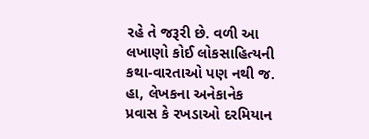રહે તે જરૂરી છે. વળી આ લખાણો કોઈ લોકસાહિત્યની કથા-વારતાઓ પણ નથી જ. હા, લેખકના અનેકાનેક પ્રવાસ કે રખડાઓ દરમિયાન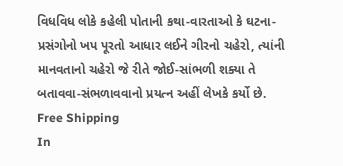વિધવિધ લોકે કહેલી પોતાની કથા-વારતાઓ કે ઘટના-પ્રસંગોનો ખપ પૂરતો આધાર લઈને ગીરનો ચહેરો, ત્યાંની માનવતાનો ચહેરો જે રીતે જોઈ-સાંભળી શક્યા તે બતાવવા-સંભળાવવાનો પ્રયત્ન અહીં લેખકે કર્યો છે.
Free Shipping
In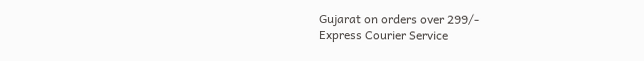Gujarat on orders over 299/-
Express Courier Service